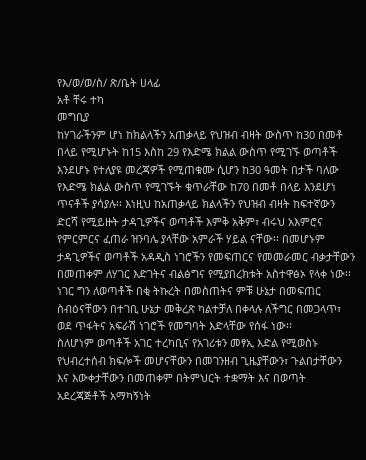የእ/ወ/ወ/ስ/ ጽ/ቤት ሀላፊ
አቶ ቸሩ ተካ
መግቢያ
ከሃገራችንም ሆነ ከክልላችን አጠቃላይ የህዝብ ብዛት ውስጥ ከ30 በመቶ በላይ የሚሆኑት ከ15 እስከ 29 የእድሜ ክልል ውስጥ የሚገኙ ወጣቶች እንደሆኑ የተለያዩ መረጃዎች የሚጠቁሙ ሲሆን ከ30 ዓመት በታች ባለው የእድሜ ክልል ውስጥ የሚገኙት ቁጥራቸው ከ70 በመቶ በላይ እንደሆነ ጥናቶች ያሳያሉ፡፡ እነዚህ ከአጠቃላይ ክልላችን የህዝብ ብዛት ከፍተኛውን ድርሻ የሚይዙት ታዳጊዎችና ወጣቶች እምቅ አቅም፣ ብሩህ አእምሮና የምርምርና ፈጠራ ዝንባሌ ያላቸው አምራች ሃይል ናቸው፡፡ በመሆኑም ታዳጊዎችና ወጣቶች አዳዲስ ነገሮችን የመፍጠርና የመመራመር ብቃታቸውን በመጠቀም ለሃገር እድገትና ብልፅግና የሚያበረክቱት አስተዋፅኦ የላቀ ነው፡፡ ነገር ግን ለወጣቶች በቂ ትኩረት በመስጠትና ምቹ ሁኔታ በመፍጠር ስብዕናቸውን በተገቢ ሁኔታ መቅረጽ ካልተቻለ በቀላሉ ለችግር በመጋላጥ፣ ወደ ጥፋትና አፍራሽ ነገሮች የመግባት እድላቸው የሰፋ ነው፡፡
ስለሆነም ወጣቶች አገር ተረካቢና የአገሪቱን መፃኢ እድል የሚወስኑ የህብረተሰብ ክፍሎች መሆናቸውን በመገንዘብ ጊዜያቸውን፣ ጉልበታቸውን እና እውቀታቸውን በመጠቀም በትምህርት ተቋማት እና በወጣት አደረጃጅቶች አማካኝነት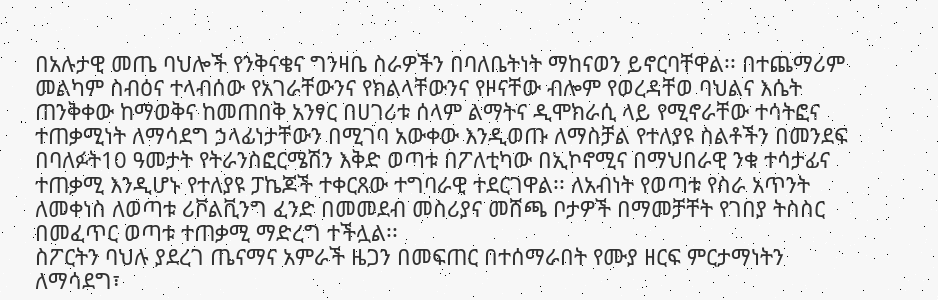በአሉታዊ መጤ ባህሎች የንቅናቄና ግንዛቤ ስራዎችን በባለቤትነት ማከናወን ይኖርባቸዋል፡፡ በተጨማሪም መልካም ስብዕና ተላብሰው የአገራቸውንና የክልላቸውንና የዞናቸው ብሎም የወረዳቸወ ባህልና እሴት ጠንቅቀው ከማወቅና ከመጠበቅ አንፃር በሀገሪቱ ሰላም ልማትና ዲሞክራሲ ላይ የሚኖራቸው ተሳትፎና ተጠቃሚነት ለማሳደግ ኃላፊነታቸውን በሚገባ አውቀው እንዲወጡ ለማስቻል የተለያዩ ስልቶችን በመንደፍ በባለፉት10 ዓመታት የትራንስፎርሜሽን እቅድ ወጣቱ በፖለቲካው በኢኮኖሚና በማህበራዊ ንቁ ተሳታፊና ተጠቃሚ እንዲሆኑ የተለያዩ ፓኬጆች ተቀርጸው ተግባራዊ ተደርገዋል፡፡ ለአብነት የወጣቱ የስራ አጥንት ለመቀነስ ለወጣቱ ሪቮልቪንግ ፈንድ በመመደብ መስሪያና መሸጫ ቦታዎች በማመቻቸት የገበያ ትስስር በመፈጥር ወጣቱ ተጠቃሚ ማድረግ ተችሏል፡፡
ስፖርትን ባህሉ ያደረገ ጤናማና አምራች ዜጋን በመፍጠር በተሰማራበት የሙያ ዘርፍ ምርታማነትን ለማሳደግ፣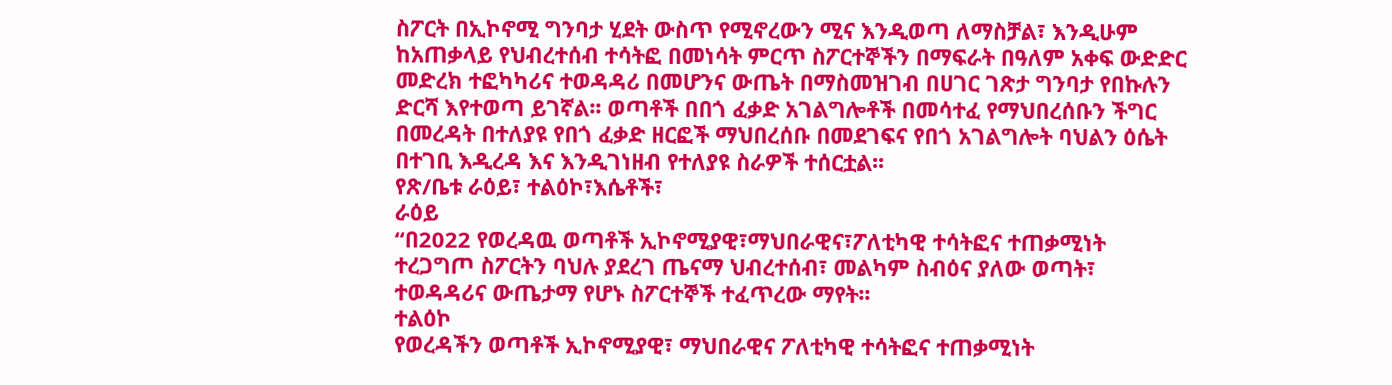ስፖርት በኢኮኖሚ ግንባታ ሂደት ውስጥ የሚኖረውን ሚና እንዲወጣ ለማስቻል፣ እንዲሁም ከአጠቃላይ የህብረተሰብ ተሳትፎ በመነሳት ምርጥ ስፖርተኞችን በማፍራት በዓለም አቀፍ ውድድር መድረክ ተፎካካሪና ተወዳዳሪ በመሆንና ውጤት በማስመዝገብ በሀገር ገጽታ ግንባታ የበኩሉን ድርሻ እየተወጣ ይገኛል፡፡ ወጣቶች በበጎ ፈቃድ አገልግሎቶች በመሳተፈ የማህበረሰቡን ችግር በመረዳት በተለያዩ የበጎ ፈቃድ ዘርፎች ማህበረሰቡ በመደገፍና የበጎ አገልግሎት ባህልን ዕሴት በተገቢ እዲረዳ እና እንዲገነዘብ የተለያዩ ስራዎች ተሰርቷል፡፡
የጽ/ቤቱ ራዕይ፣ ተልዕኮ፣እሴቶች፣
ራዕይ
“በ2022 የወረዳዉ ወጣቶች ኢኮኖሚያዊ፣ማህበራዊና፣ፖለቲካዊ ተሳትፎና ተጠቃሚነት ተረጋግጦ ስፖርትን ባህሉ ያደረገ ጤናማ ህብረተሰብ፣ መልካም ስብዕና ያለው ወጣት፣ ተወዳዳሪና ውጤታማ የሆኑ ስፖርተኞች ተፈጥረው ማየት፡፡
ተልዕኮ
የወረዳችን ወጣቶች ኢኮኖሚያዊ፣ ማህበራዊና ፖለቲካዊ ተሳትፎና ተጠቃሚነት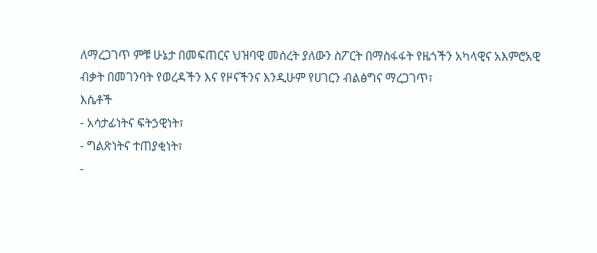ለማረጋገጥ ምቹ ሁኔታ በመፍጠርና ህዝባዊ መሰረት ያለውን ስፖርት በማስፋፋት የዜጎችን አካላዊና አእምሮአዊ ብቃት በመገንባት የወረዳችን እና የዞናችንና እንዲሁም የሀገርን ብልፅግና ማረጋገጥ፣
እሴቶች
- አሳታፊነትና ፍትኃዊነት፣
- ግልጽነትና ተጠያቂነት፣
-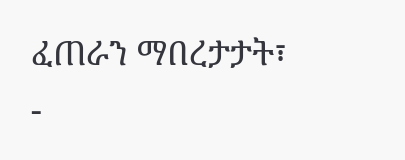ፈጠራን ማበረታታት፣
-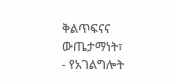ቅልጥፍናና ውጤታማነት፣
- የአገልግሎት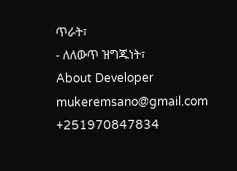ጥራት፣
- ለለውጥ ዝግጁነት፣
About Developer
mukeremsano@gmail.com
+251970847834